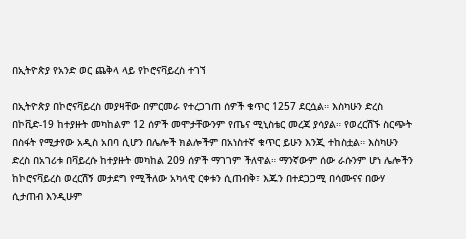በኢትዮጵያ የአንድ ወር ጨቅላ ላይ የኮሮናቫይረስ ተገኘ

በኢትዮጵያ በኮሮናቫይረስ መያዛቸው በምርመራ የተረጋገጠ ሰዎች ቁጥር 1257 ደርሷል። እስካሁን ድረስ በኮቪድ-19 ከተያዙት መካከልም 12 ሰዎች መሞታቸውንም የጤና ሚኒስቴር መረጃ ያሳያል። የወረርሽኙ ስርጭት በስፋት የሚታየው አዲስ አበባ ሲሆን በሌሎች ክልሎችም በአነስተኛ ቁጥር ይሁን እንጂ ተከስቷል። እስካሁን ድረስ በአገሪቱ በቫይረሱ ከተያዙት መካከል 209 ሰዎች ማገገም ችለዋል። ማንኛውም ሰው ራሱንም ሆነ ሌሎችን ከኮሮናቫይረስ ወረርሽኝ መታደግ የሚችለው አካላዊ ርቀቱን ሲጠብቅ፣ እጁን በተደጋጋሚ በሳሙናና በውሃ ሲታጠብ እንዲሁም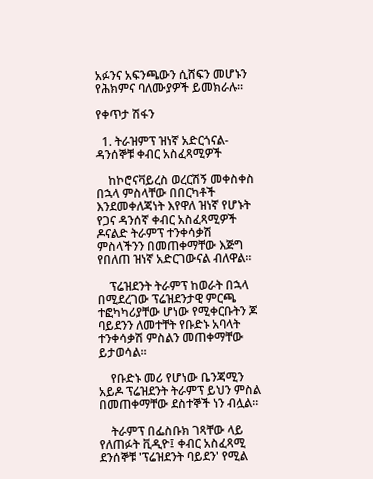አፉንና አፍንጫውን ሲሸፍን መሆኑን የሕክምና ባለሙያዎች ይመክራሉ።

የቀጥታ ሽፋን

  1. ትራዝምፕ ዝነኛ አድርጎናል- ዳንሰኞቹ ቀብር አስፈጻሚዎች

    ከኮሮናቫይረስ ወረርሽኝ መቀስቀስ በኋላ ምስላቸው በበርካቶች እንደመቀለጃነት እየዋለ ዝነኛ የሆኑት የጋና ዳንሰኛ ቀብር አስፈጻሚዎች ዶናልድ ትራምፕ ተንቀሳቃሽ ምስላችንን በመጠቀማቸው እጅግ የበለጠ ዝነኛ አድርገውናል ብለዋል።

    ፕሬዝደንት ትራምፕ ከወራት በኋላ በሚደረገው ፕሬዝደንታዊ ምርጫ ተፎካካሪያቸው ሆነው የሚቀርቡትን ጆ ባይደንን ለመተቸት የቡድኑ አባላት ተንቀሳቃሽ ምስልን መጠቀማቸው ይታወሳል።

    የቡድኑ መሪ የሆነው ቤንጃሚን አይዶ ፕሬዝደንት ትራምፕ ይህን ምስል በመጠቀማቸው ደስተኞች ነን ብሏል።

    ትራምፕ በፌስቡክ ገጻቸው ላይ የለጠፉት ቪዲዮ፤ ቀብር አስፈጻሚ ደንሰኞቹ 'ፕሬዝደንት ባይደን' የሚል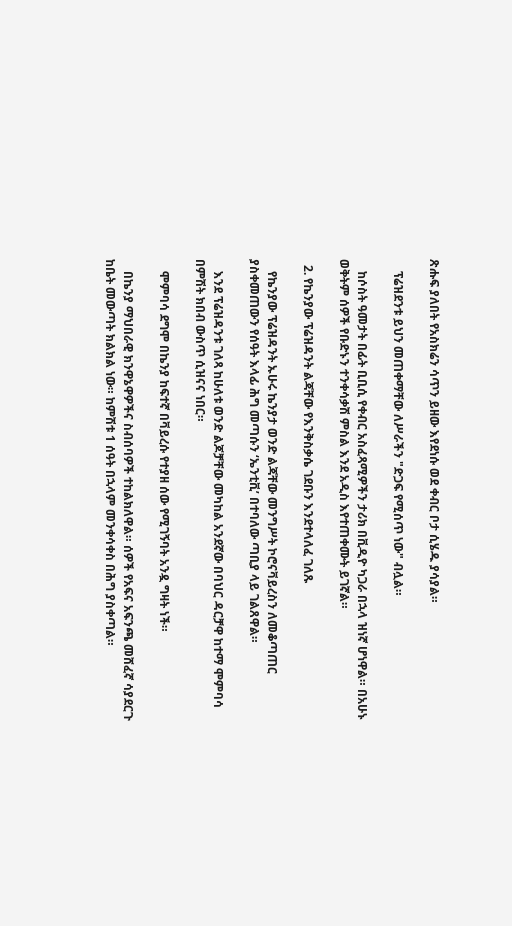ጽሑፍ ያለበት የአስክሬን ሳጥን ይዘው እየደነሱ ወደ ቀብር ቦታ ሲሄዱ ያሳያል።

    ፕሬዝደንቱ ይህን መጠቀማቸው ለሥራችን "ድጋፍ የሚሰጥ ነው" ብሏል።

    ከሶስት ዓመታት በፊት ቢቢሲ የቀብር አስፈጻሚዎችን ታሪክ በቪዲዮ ካጋራ በኋላ ዝነኛ ሆነዋል። በአሁኑ ወቅትም ሰዎች የቡድኑን ተንቀሳቃሽ ምስል እንደ አዲስ እየተጠቀሙት ይገኛል።

  2. የኬንያው ፕሬዝዳንት ልጃቸው የእንቅስቃሴ ገደቡን እንደተላለፈ ገለጹ

    የኬንያው ፕሬዝዳንት ኡሁሩ ኬንያታ ወንድ ልጃቸው መንግሥት ኮሮናቫይረስን ለመቆጣጠር ያስቀመጠውን የሰዓት እላፊ ሕግ መጣሱን ‘ኤንቲቪ’ በተባለው ጣቢያ ላይ ገልጸዋል።

    እንደ ፕሬዝዳንቱ ገለጻ ከሁለቱ ወንድ ልጆቻቸው መካከል አንደኛው በባህር ዳርቻዋ ከተማ ሞምባሳ በምሽት ክበብ ውስጥ ሲዝናና ነበር።

    ሞምባሳ ደግሞ በኬንያ ከፍተኛ በቫይረሱ የተያዘ ሰው የሚገኝባት አንዷ ግዛት ነች።

    በኬንያ ማህበራዊ ክንዋኔዋዎችና ስብሰባዎች ተከልክለዋል። ሰዎች የአፍና አፍንጫ መሸፈኛ ሳያደርጉ ከቤት መውጣት ክልክል ነው። ከምሽቱ 1 ሰዓት በኋላም መንቀሳቀስ በሕግ ያስቀጣል።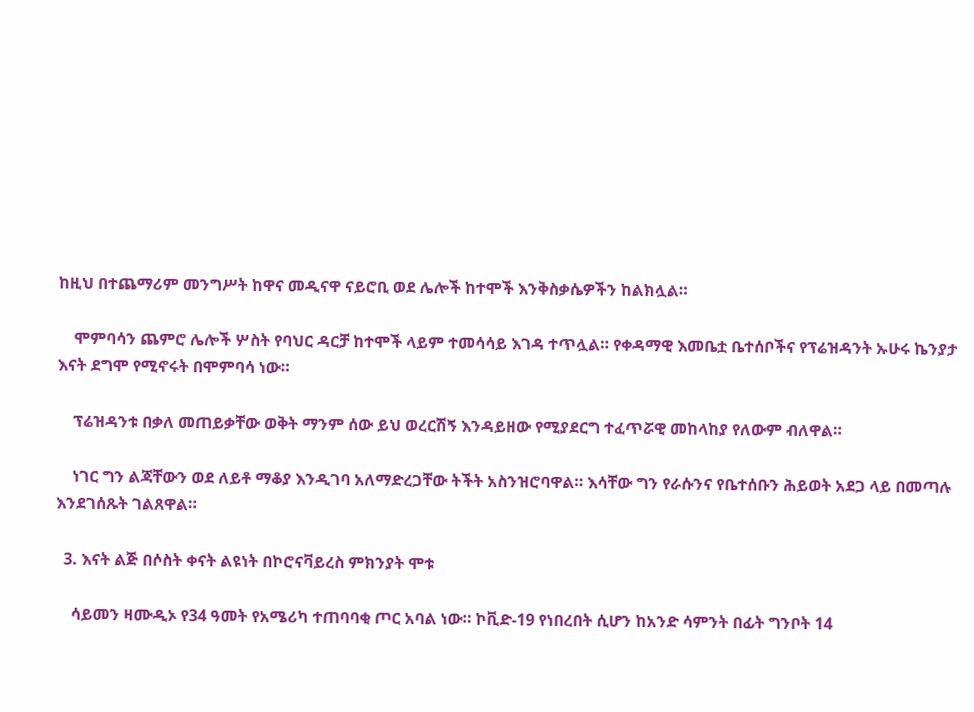ከዚህ በተጨማሪም መንግሥት ከዋና መዲናዋ ናይሮቢ ወደ ሌሎች ከተሞች እንቅስቃሴዎችን ከልክሏል።

    ሞምባሳን ጨምሮ ሌሎች ሦስት የባህር ዳርቻ ከተሞች ላይም ተመሳሳይ እገዳ ተጥሏል። የቀዳማዊ እመቤቷ ቤተሰቦችና የፕሬዝዳንት ኡሁሩ ኬንያታ እናት ደግሞ የሚኖሩት በሞምባሳ ነው።

    ፕሬዝዳንቱ በቃለ መጠይቃቸው ወቅት ማንም ሰው ይህ ወረርሽኝ እንዳይዘው የሚያደርግ ተፈጥሯዊ መከላከያ የለውም ብለዋል።

    ነገር ግን ልጃቸውን ወደ ለይቶ ማቆያ እንዲገባ አለማድረጋቸው ትችት አስንዝሮባዋል። እሳቸው ግን የራሱንና የቤተሰቡን ሕይወት አደጋ ላይ በመጣሉ እንደገሰጹት ገልጸዋል።

  3. እናት ልጅ በሶስት ቀናት ልዩነት በኮሮናቫይረስ ምክንያት ሞቱ

    ሳይመን ዛሙዲኦ የ34 ዓመት የአሜሪካ ተጠባባቂ ጦር አባል ነው። ኮቪድ-19 የነበረበት ሲሆን ከአንድ ሳምንት በፊት ግንቦት 14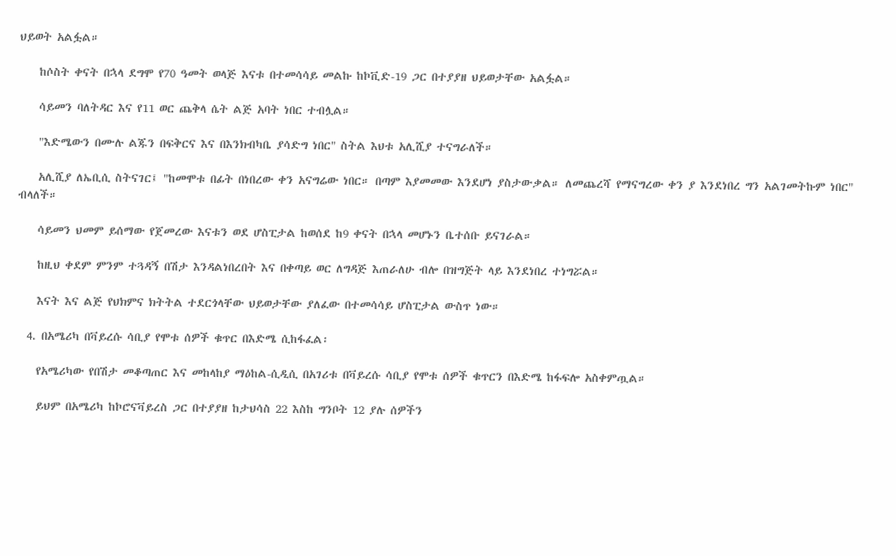ህይወት አልፏል።

    ከሶስት ቀናት በኋላ ደግሞ የ70 ዓመት ወላጅ እናቱ በተመሳሳይ መልኩ ከኮቪድ-19 ጋር በተያያዘ ህይወታቸው አልፏል።

    ሳይመን ባለትዳር እና የ11 ወር ጨቅላ ሴት ልጅ አባት ነበር ተብሏል።

    "እድሜውን በሙሉ ልጁን በፍቅርና እና በእንክብካቤ ያሳድግ ነበር" ስትል እህቱ አሊሺያ ተናግራለች።

    አሊሺያ ለኤቢሲ ስትናገር፤ "ከመሞቱ በፊት በነበረው ቀን አናግሬው ነበር። በጣም እያመመው እንደሆነ ያስታውቃል። ለመጨረሻ የማናግረው ቀን ያ እንደነበረ ግን አልገመትኩም ነበር" ብላለች።

    ሳይመን ህመም ይሰማው የጀመረው እናቱን ወደ ሆስፒታል ከወሰደ ከ9 ቀናት በኋላ መሆኑን ቤተሰቡ ይናገራል።

    ከዚህ ቀደም ምንም ተጓዳኝ በሽታ እንዳልነበረበት እና በቀጣይ ወር ለግዳጅ እጠራለሁ ብሎ በዝግጅት ላይ እንደነበረ ተነግሯል።

    እናት እና ልጅ የህክምና ክትትል ተደርጎላቸው ህይወታቸው ያለፈው በተመሳሳይ ሆስፒታል ውስጥ ነው።

  4. በአሜሪካ በቫይረሱ ሳቢያ የሞቱ ሰዎች ቁጥር በእድሜ ሲከፋፈል፡

    የአሜሪካው የበሽታ መቆጣጠር እና መከላከያ ማዕከል-ሲዲሲ በአገሪቱ በቫይረሱ ሳቢያ የሞቱ ሰዎች ቁጥርን በእድሜ ከፋፍሎ አስቀምጧል።

    ይህም በአሜሪካ ከኮሮናቫይረስ ጋር በተያያዘ ከታህሳስ 22 እስከ ግንቦት 12 ያሉ ሰዎችን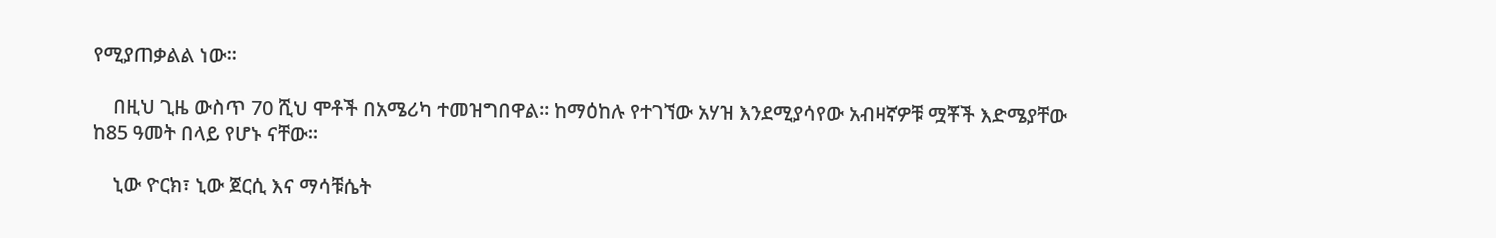የሚያጠቃልል ነው።

    በዚህ ጊዜ ውስጥ 70 ሺህ ሞቶች በአሜሪካ ተመዝግበዋል። ከማዕከሉ የተገኘው አሃዝ እንደሚያሳየው አብዛኛዎቹ ሟቾች እድሜያቸው ከ85 ዓመት በላይ የሆኑ ናቸው።

    ኒው ዮርክ፣ ኒው ጀርሲ እና ማሳቹሴት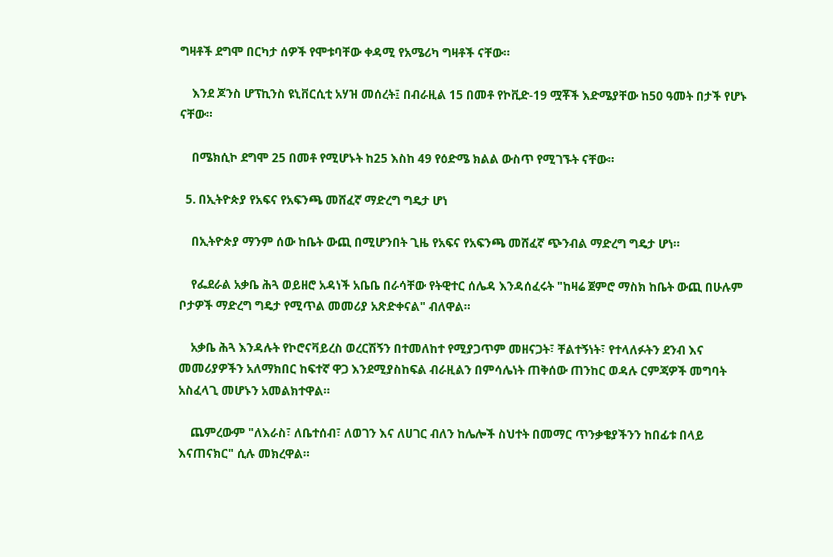ግዛቶች ደግሞ በርካታ ሰዎች የሞቱባቸው ቀዳሚ የአሜሪካ ግዛቶች ናቸው።

    እንደ ጆንስ ሆፕኪንስ ዩኒቨርሲቲ አሃዝ መሰረት፤ በብራዚል 15 በመቶ የኮቪድ-19 ሟቾች እድሜያቸው ከ50 ዓመት በታች የሆኑ ናቸው።

    በሜክሲኮ ደግሞ 25 በመቶ የሚሆኑት ከ25 እስከ 49 የዕድሜ ክልል ውስጥ የሚገኙት ናቸው።

  5. በኢትዮጵያ የአፍና የአፍንጫ መሸፈኛ ማድረግ ግዴታ ሆነ

    በኢትዮጵያ ማንም ሰው ከቤት ውጪ በሚሆንበት ጊዜ የአፍና የአፍንጫ መሸፈኛ ጭንብል ማድረግ ግዴታ ሆነ።

    የፌደራል አቃቤ ሕጓ ወይዘሮ አዳነች አቤቤ በራሳቸው የትዊተር ሰሌዳ እንዳሰፈሩት "ከዛሬ ጀምሮ ማስክ ከቤት ውጪ በሁሉም ቦታዎች ማድረግ ግዴታ የሚጥል መመሪያ አጽድቀናል" ብለዋል።

    አቃቤ ሕጓ እንዳሉት የኮሮናቫይረስ ወረርሽኝን በተመለከተ የሚያጋጥም መዘናጋት፣ ቸልተኝነት፣ የተላለፉትን ደንብ እና መመሪያዎችን አለማክበር ከፍተኛ ዋጋ እንደሚያስከፍል ብራዚልን በምሳሌነት ጠቅሰው ጠንከር ወዳሉ ርምጃዎች መግባት አስፈላጊ መሆኑን አመልክተዋል።

    ጨምረውም "ለእራስ፣ ለቤተሰብ፣ ለወገን እና ለሀገር ብለን ከሌሎች ስህተት በመማር ጥንቃቄያችንን ከበፊቱ በላይ እናጠናክር" ሲሉ መክረዋል።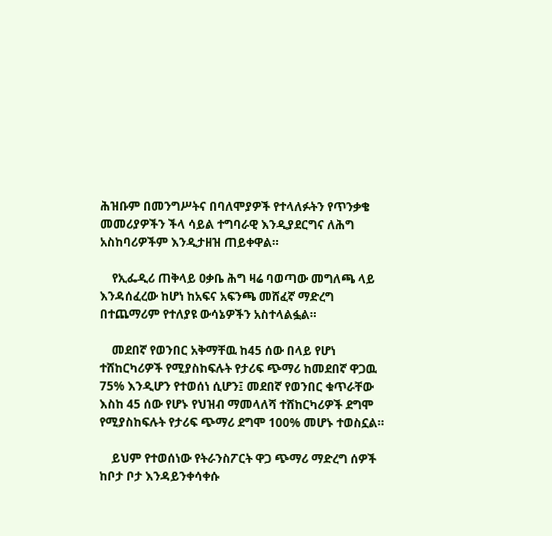ሕዝቡም በመንግሥትና በባለሞያዎች የተላለፉትን የጥንቃቄ መመሪያዎችን ችላ ሳይል ተግባራዊ እንዲያደርግና ለሕግ አስከባሪዎችም እንዲታዘዝ ጠይቀዋል።

    የኢፌዲሪ ጠቅላይ ዐቃቤ ሕግ ዛሬ ባወጣው መግለጫ ላይ እንዳሰፈረው ከሆነ ከአፍና አፍንጫ መሸፈኛ ማድረግ በተጨማሪም የተለያዩ ውሳኔዎችን አስተላልፏል።

    መደበኛ የወንበር አቅማቸዉ ከ45 ሰው በላይ የሆነ ተሸከርካሪዎች የሚያስከፍሉት የታሪፍ ጭማሪ ከመደበኛ ዋጋዉ 75% እንዲሆን የተወሰነ ሲሆን፤ መደበኛ የወንበር ቁጥራቸው እስከ 45 ሰው የሆኑ የህዝብ ማመላለሻ ተሸከርካሪዎች ደግሞ የሚያስከፍሉት የታሪፍ ጭማሪ ደግሞ 100% መሆኑ ተወስኗል።

    ይህም የተወሰነው የትራንስፖርት ዋጋ ጭማሪ ማድረግ ሰዎች ከቦታ ቦታ እንዳይንቀሳቀሱ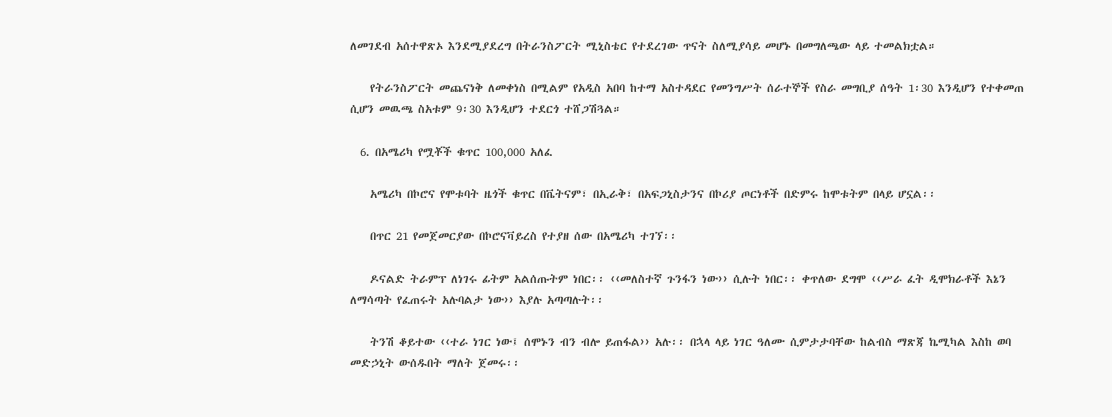ለመገደብ አሰተዋጽኦ እንደሚያደረግ በትራንስፖርት ሚኒስቴር የተደረገው ጥናት ስለሚያሳይ መሆኑ በመግለጫው ላይ ተመልክቷል።

    የትራንስፖርት መጨናነቅ ለመቀነስ በሚልም የአዲስ አበባ ከተማ አስተዳደር የመንግሥት ሰራተኞች የስራ መግቢያ ሰዓት 1፡30 እንዲሆን የተቀመጠ ሲሆን መዉጫ ስአቱም 9፡30 እንዲሆን ተደርጎ ተሸጋሽጓል።

  6. በአሜሪካ የሟቾች ቁጥር 100,000 አለፈ

    አሜሪካ በኮሮና የሞቱባት ዜጎች ቁጥር በቬትናም፣ በኢራቅ፣ በአፍጋኒስታንና በኮሪያ ጦርነቶች በድምሩ ከሞቱትም በላይ ሆኗል፡፡

    በጥር 21 የመጀመርያው በኮሮናቫይረስ የተያዘ ሰው በአሜሪካ ተገኘ፡፡

    ዶናልድ ትራምፕ ለነገሩ ፊትም አልሰጡትም ነበር፡፡ ‹‹መለስተኛ ጉንፋን ነው›› ሲሉት ነበር፡፡ ቀጥለው ደግሞ ‹‹ሥራ ፈት ዲሞክራቶች እኔን ለማሳጣት የፈጠሩት አሉባልታ ነው›› እያሉ አጣጣሉት፡፡

    ትንሽ ቆይተው ‹‹ተራ ነገር ነው፤ ሰሞኑን ብን ብሎ ይጠፋል›› አሉ፡፡ በኋላ ላይ ነገር ዓለሙ ሲምታታባቸው ከልብስ ማጽጃ ኬሚካል እስከ ወባ መድኃኒት ውሰዱበት ማለት ጀመሩ፡፡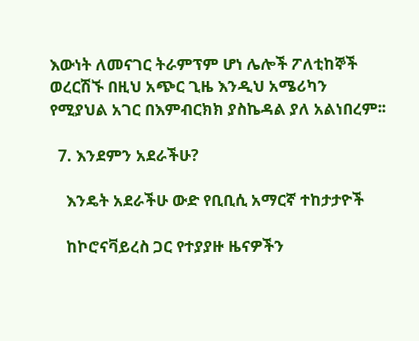እውነት ለመናገር ትራምፕም ሆነ ሌሎች ፖለቲከኞች ወረርሽኙ በዚህ አጭር ጊዜ እንዲህ አሜሪካን የሚያህል አገር በእምብርክክ ያስኬዳል ያለ አልነበረም፡፡

  7. እንደምን አደራችሁ?

    እንዴት አደራችሁ ውድ የቢቢሲ አማርኛ ተከታታዮች

    ከኮሮናቫይረስ ጋር የተያያዙ ዜናዎችን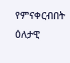የምናቀርብበት ዕለታዊ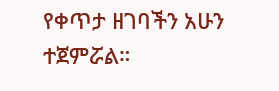የቀጥታ ዘገባችን አሁን ተጀምሯል።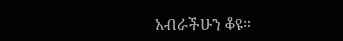አብራችሁን ቆዩ።